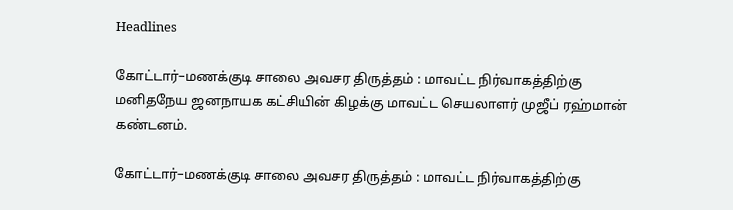Headlines

கோட்டார்–மணக்குடி சாலை அவசர திருத்தம் : மாவட்ட நிர்வாகத்திற்கு மனிதநேய ஜனநாயக கட்சியின் கிழக்கு மாவட்ட செயலாளர் முஜீப் ரஹ்மான் கண்டனம்.

கோட்டார்–மணக்குடி சாலை அவசர திருத்தம் : மாவட்ட நிர்வாகத்திற்கு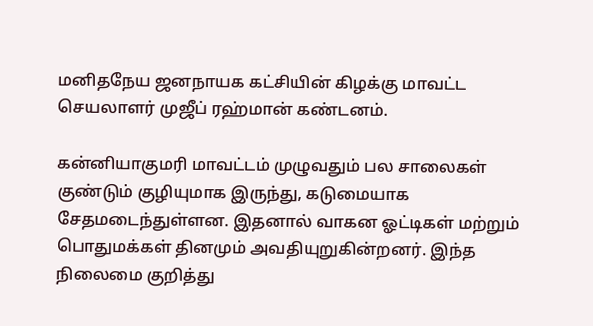மனிதநேய ஜனநாயக கட்சியின் கிழக்கு மாவட்ட செயலாளர் முஜீப் ரஹ்மான் கண்டனம்.

கன்னியாகுமரி மாவட்டம் முழுவதும் பல சாலைகள் குண்டும் குழியுமாக இருந்து, கடுமையாக சேதமடைந்துள்ளன. இதனால் வாகன ஓட்டிகள் மற்றும் பொதுமக்கள் தினமும் அவதியுறுகின்றனர். இந்த நிலைமை குறித்து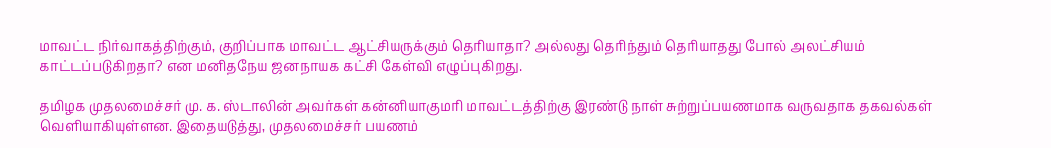மாவட்ட நிர்வாகத்திற்கும், குறிப்பாக மாவட்ட ஆட்சியருக்கும் தெரியாதா? அல்லது தெரிந்தும் தெரியாதது போல் அலட்சியம் காட்டப்படுகிறதா? என மனிதநேய ஜனநாயக கட்சி கேள்வி எழுப்புகிறது.

தமிழக முதலமைச்சர் மு. க. ஸ்டாலின் அவர்கள் கன்னியாகுமரி மாவட்டத்திற்கு இரண்டு நாள் சுற்றுப்பயணமாக வருவதாக தகவல்கள் வெளியாகியுள்ளன. இதையடுத்து, முதலமைச்சர் பயணம்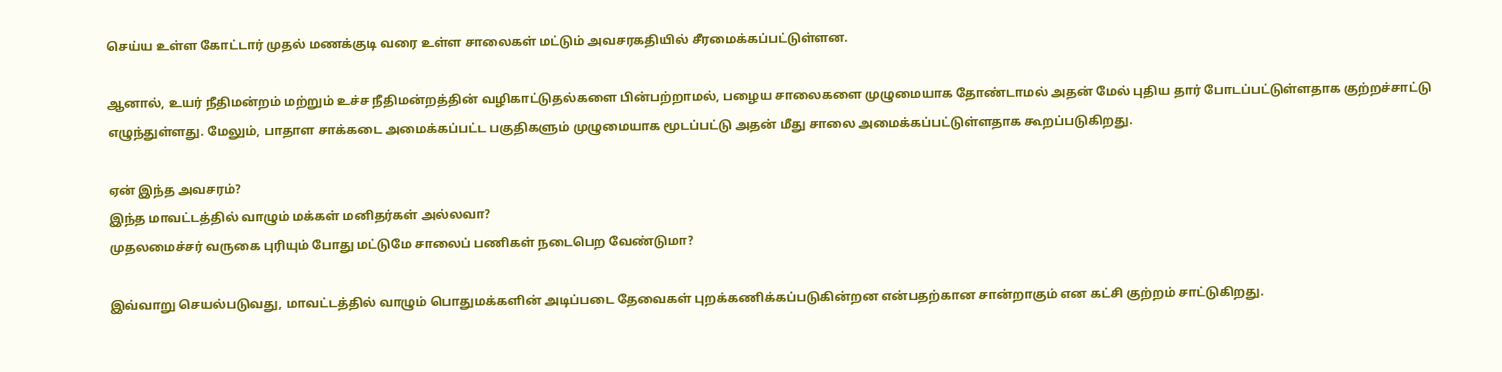செய்ய உள்ள கோட்டார் முதல் மணக்குடி வரை உள்ள சாலைகள் மட்டும் அவசரகதியில் சீரமைக்கப்பட்டுள்ளன.

ஆனால், உயர் நீதிமன்றம் மற்றும் உச்ச நீதிமன்றத்தின் வழிகாட்டுதல்களை பின்பற்றாமல், பழைய சாலைகளை முழுமையாக தோண்டாமல் அதன் மேல் புதிய தார் போடப்பட்டுள்ளதாக குற்றச்சாட்டு எழுந்துள்ளது. மேலும், பாதாள சாக்கடை அமைக்கப்பட்ட பகுதிகளும் முழுமையாக மூடப்பட்டு அதன் மீது சாலை அமைக்கப்பட்டுள்ளதாக கூறப்படுகிறது.

ஏன் இந்த அவசரம்?
இந்த மாவட்டத்தில் வாழும் மக்கள் மனிதர்கள் அல்லவா?
முதலமைச்சர் வருகை புரியும் போது மட்டுமே சாலைப் பணிகள் நடைபெற வேண்டுமா?

இவ்வாறு செயல்படுவது, மாவட்டத்தில் வாழும் பொதுமக்களின் அடிப்படை தேவைகள் புறக்கணிக்கப்படுகின்றன என்பதற்கான சான்றாகும் என கட்சி குற்றம் சாட்டுகிறது.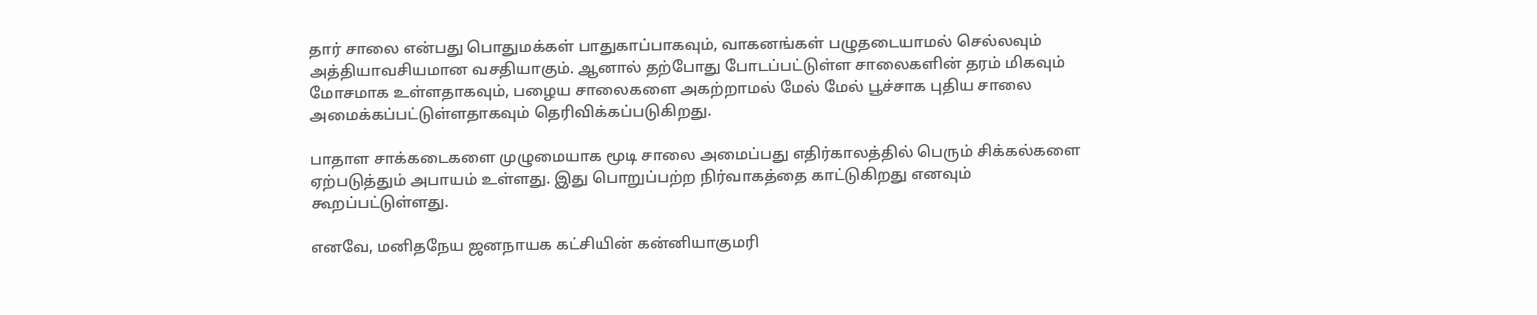தார் சாலை என்பது பொதுமக்கள் பாதுகாப்பாகவும், வாகனங்கள் பழுதடையாமல் செல்லவும் அத்தியாவசியமான வசதியாகும். ஆனால் தற்போது போடப்பட்டுள்ள சாலைகளின் தரம் மிகவும் மோசமாக உள்ளதாகவும், பழைய சாலைகளை அகற்றாமல் மேல் மேல் பூச்சாக புதிய சாலை அமைக்கப்பட்டுள்ளதாகவும் தெரிவிக்கப்படுகிறது.

பாதாள சாக்கடைகளை முழுமையாக மூடி சாலை அமைப்பது எதிர்காலத்தில் பெரும் சிக்கல்களை ஏற்படுத்தும் அபாயம் உள்ளது. இது பொறுப்பற்ற நிர்வாகத்தை காட்டுகிறது எனவும் கூறப்பட்டுள்ளது.

எனவே, மனிதநேய ஜனநாயக கட்சியின் கன்னியாகுமரி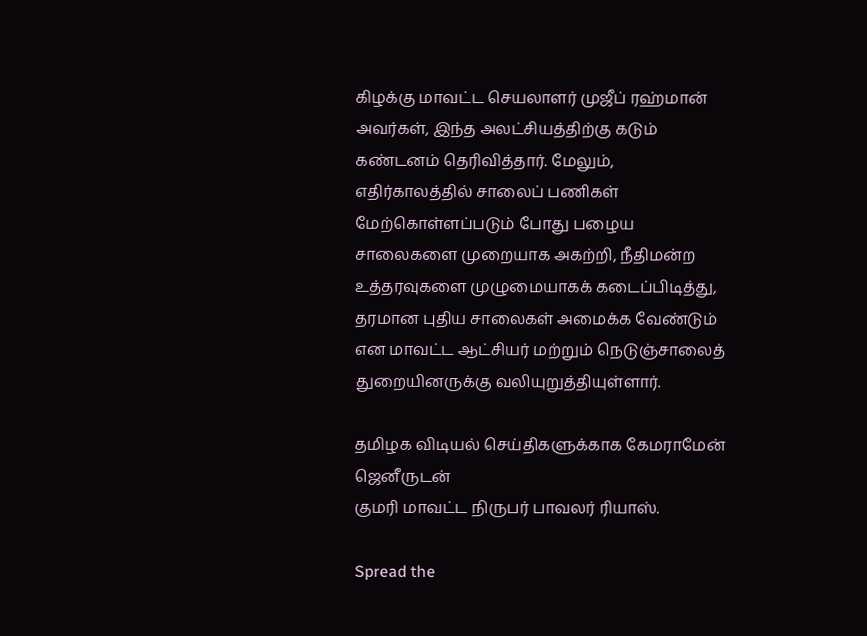கிழக்கு மாவட்ட செயலாளர் முஜீப் ரஹ்மான் அவர்கள், இந்த அலட்சியத்திற்கு கடும் கண்டனம் தெரிவித்தார். மேலும், எதிர்காலத்தில் சாலைப் பணிகள் மேற்கொள்ளப்படும் போது பழைய சாலைகளை முறையாக அகற்றி, நீதிமன்ற உத்தரவுகளை முழுமையாகக் கடைப்பிடித்து, தரமான புதிய சாலைகள் அமைக்க வேண்டும் என மாவட்ட ஆட்சியர் மற்றும் நெடுஞ்சாலைத் துறையினருக்கு வலியுறுத்தியுள்ளார்.

தமிழக விடியல் செய்திகளுக்காக கேமராமேன் ஜெனீருடன்
குமரி மாவட்ட நிருபர் பாவலர் ரியாஸ்.

Spread the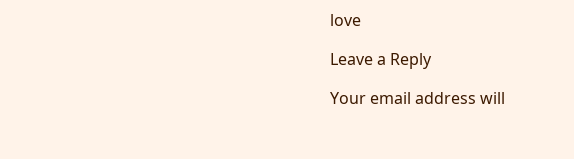love

Leave a Reply

Your email address will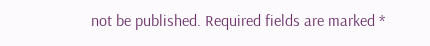not be published. Required fields are marked *